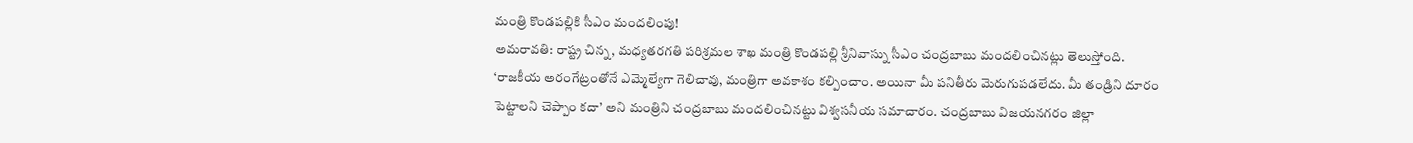మంత్రి కొండపల్లికి సీఎం మందలింపు!
అమరావతి: రాష్ట్ర చిన్న, మధ్యతరగతి పరిశ్రమల శాఖ మంత్రి కొండపల్లి శ్రీనివాస్ను సీఎం చంద్రబాబు మందలించినట్లు తెలుస్తోంది. ‘రాజకీయ అరంగేట్రంతోనే ఎమ్మెల్యేగా గెలిచావు, మంత్రిగా అవకాశం కల్పించాం. అయినా మీ పనితీరు మెరుగుపడలేదు. మీ తండ్రిని దూరం పెట్టాలని చెప్పాం కదా’ అని మంత్రిని చంద్రబాబు మందలించినట్టు విశ్వసనీయ సమాచారం. చంద్రబాబు విజయనగరం జిల్లా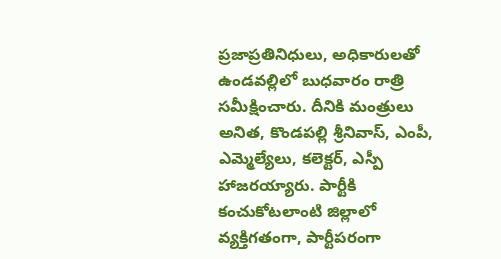ప్రజాప్రతినిధులు, అధికారులతో ఉండవల్లిలో బుధవారం రాత్రి సమీక్షించారు. దీనికి మంత్రులు అనిత, కొండపల్లి శ్రీనివాస్, ఎంపీ, ఎమ్మెల్యేలు, కలెక్టర్, ఎస్పీ హాజరయ్యారు. పార్టీకి కంచుకోటలాంటి జిల్లాలో వ్యక్తిగతంగా, పార్టీపరంగా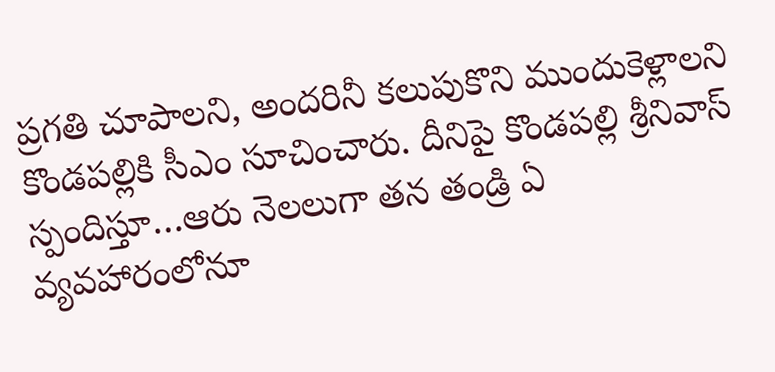ప్రగతి చూపాలని, అందరినీ కలుపుకొని ముందుకెళ్లాలని కొండపల్లికి సీఎం సూచించారు. దీనిపై కొండపల్లి శ్రీనివాస్ స్పందిస్తూ…ఆరు నెలలుగా తన తండ్రి ఏ వ్యవహారంలోనూ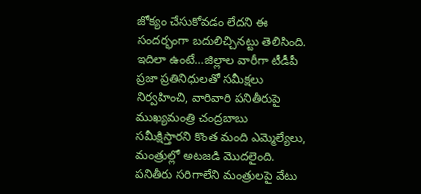జోక్యం చేసుకోవడం లేదని ఈ సందర్భంగా బదులిచ్చినట్టు తెలిసింది. ఇదిలా ఉంటే…జిల్లాల వారీగా టీడీపీ ప్రజా ప్రతినిధులతో సమీక్షలు నిర్వహించి, వారివారి పనితీరుపై ముఖ్యమంత్రి చంద్రబాబు సమీక్షిస్తారని కొంత మంది ఎమ్మెల్యేలు, మంత్రుల్లో అటజడి మొదలైంది. పనితీరు సరిగాలేని మంత్రులపై వేటు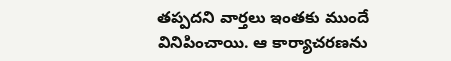తప్పదని వార్తలు ఇంతకు ముందే వినిపించాయి. ఆ కార్యాచరణను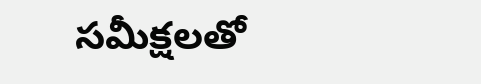సమీక్షలతో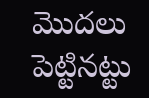మొదలు పెట్టినట్టు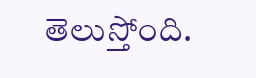తెలుస్తోంది.